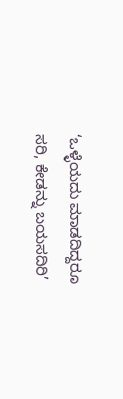‘ಒಳ್ಳೆಯದು ಮಾಡದಿದ್ದರೂ ಸರಿ, ಕೇಡನ್ನು ಬಯಸದಿರಿ’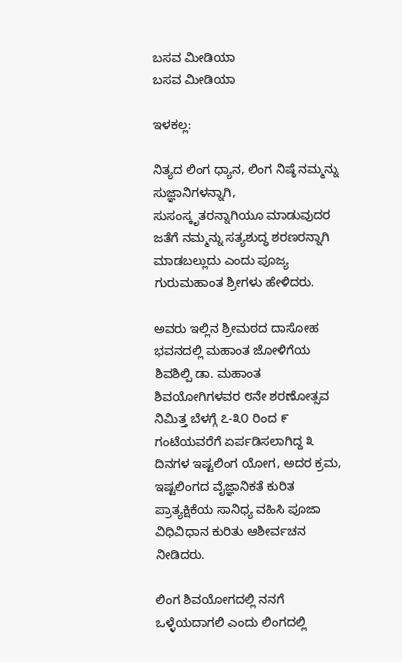ಬಸವ ಮೀಡಿಯಾ
ಬಸವ ಮೀಡಿಯಾ

ಇಳಕಲ್ಲ:

ನಿತ್ಯದ ಲಿಂಗ ಧ್ಯಾನ, ಲಿಂಗ ನಿಷ್ಠೆ ನಮ್ಮನ್ನು ಸುಜ್ಞಾನಿಗಳನ್ನಾಗಿ, ಸುಸಂಸ್ಕೃತರನ್ನಾಗಿಯೂ ಮಾಡುವುದರ ಜತೆಗೆ ನಮ್ಮನ್ನು ಸತ್ಯಶುದ್ಧ ಶರಣರನ್ನಾಗಿ ಮಾಡಬಲ್ಲುದು ಎಂದು ಪೂಜ್ಯ ಗುರುಮಹಾಂತ ಶ್ರೀಗಳು ಹೇಳಿದರು.

ಅವರು ಇಲ್ಲಿನ ಶ್ರೀಮಠದ ದಾಸೋಹ ಭವನದಲ್ಲಿ ಮಹಾಂತ ಜೋಳಿಗೆಯ ಶಿವಶಿಲ್ಪಿ ಡಾ. ಮಹಾಂತ ಶಿವಯೋಗಿಗಳವರ ೮ನೇ ಶರಣೋತ್ಸವ ನಿಮಿತ್ತ ಬೆಳಗ್ಗೆ ೭-೩೦ ರಿಂದ ೯ ಗಂಟೆಯವರೆಗೆ ಏರ್ಪಡಿಸಲಾಗಿದ್ದ ೩ ದಿನಗಳ ಇಷ್ಟಲಿಂಗ ಯೋಗ, ಅದರ ಕ್ರಮ, ಇಷ್ಟಲಿಂಗದ ವೈಜ್ಞಾನಿಕತೆ ಕುರಿತ ಪ್ರಾತ್ಯಕ್ಷಿಕೆಯ ಸಾನಿಧ್ಯ ವಹಿಸಿ ಪೂಜಾ ವಿಧಿವಿಧಾನ ಕುರಿತು ಆಶೀರ್ವಚನ ನೀಡಿದರು.

ಲಿಂಗ ಶಿವಯೋಗದಲ್ಲಿ ನನಗೆ ಒಳ್ಳೆಯದಾಗಲಿ ಎಂದು ಲಿಂಗದಲ್ಲಿ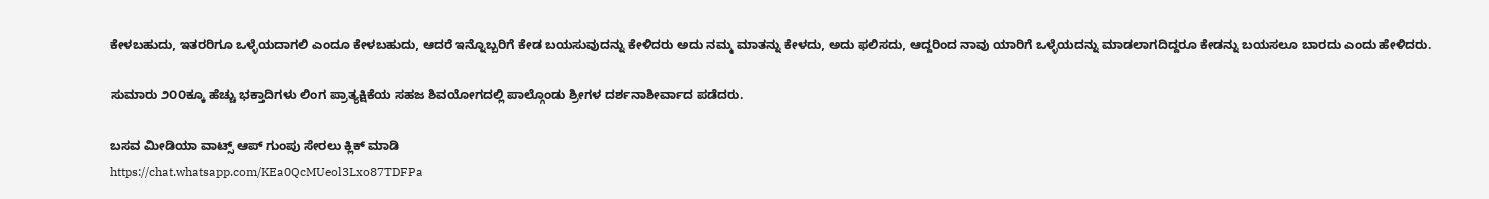ಕೇಳಬಹುದು, ಇತರರಿಗೂ ಒಳ್ಳೆಯದಾಗಲಿ ಎಂದೂ ಕೇಳಬಹುದು, ಆದರೆ ಇನ್ನೊಬ್ಬರಿಗೆ ಕೇಡ ಬಯಸುವುದನ್ನು ಕೇಳಿದರು ಅದು ನಮ್ಮ ಮಾತನ್ನು ಕೇಳದು, ಅದು ಫಲಿಸದು, ಆದ್ದರಿಂದ ನಾವು ಯಾರಿಗೆ ಒಳ್ಳೆಯದನ್ನು ಮಾಡಲಾಗದಿದ್ದರೂ ಕೇಡನ್ನು ಬಯಸಲೂ ಬಾರದು ಎಂದು ಹೇಳಿದರು.

ಸುಮಾರು ೨೦೦ಕ್ಕೂ ಹೆಚ್ಚು ಭಕ್ತಾದಿಗಳು ಲಿಂಗ ಪ್ರಾತ್ಯಕ್ಷಿಕೆಯ ಸಹಜ ಶಿವಯೋಗದಲ್ಲಿ ಪಾಲ್ಗೊಂಡು ಶ್ರೀಗಳ ದರ್ಶನಾಶೀರ್ವಾದ ಪಡೆದರು.

ಬಸವ ಮೀಡಿಯಾ ವಾಟ್ಸ್ ಆಪ್ ಗುಂಪು ಸೇರಲು ಕ್ಲಿಕ್ ಮಾಡಿ
https://chat.whatsapp.com/KEa0QcMUeol3Lxo87TDFPa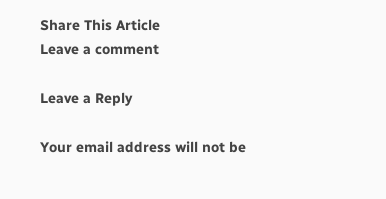Share This Article
Leave a comment

Leave a Reply

Your email address will not be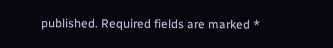published. Required fields are marked *